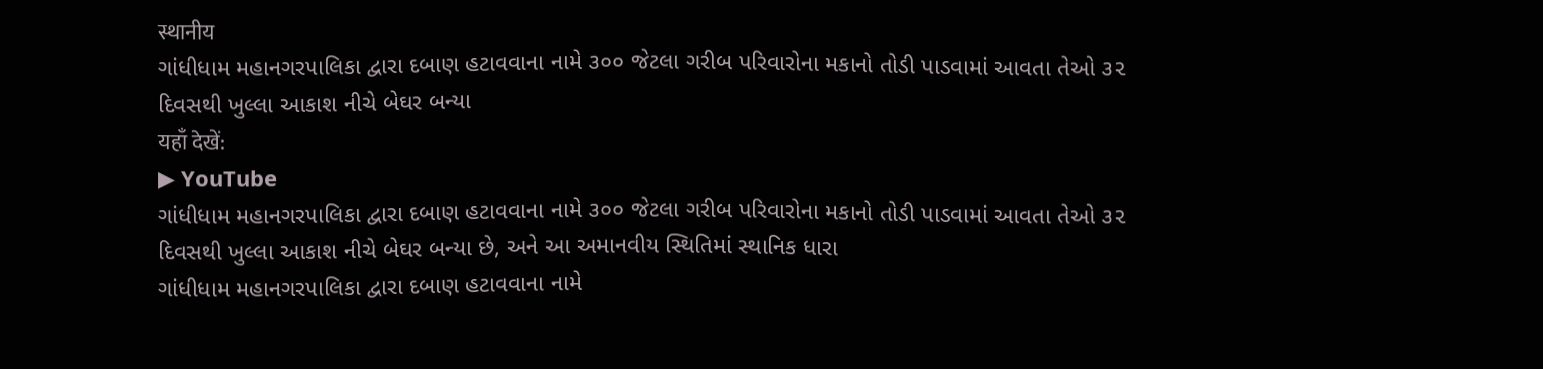स्थानीय
ગાંધીધામ મહાનગરપાલિકા દ્વારા દબાણ હટાવવાના નામે ૩૦૦ જેટલા ગરીબ પરિવારોના મકાનો તોડી પાડવામાં આવતા તેઓ ૩૨ દિવસથી ખુલ્લા આકાશ નીચે બેઘર બન્યા
यहाँ देखें:
▶ YouTube
ગાંધીધામ મહાનગરપાલિકા દ્વારા દબાણ હટાવવાના નામે ૩૦૦ જેટલા ગરીબ પરિવારોના મકાનો તોડી પાડવામાં આવતા તેઓ ૩૨ દિવસથી ખુલ્લા આકાશ નીચે બેઘર બન્યા છે, અને આ અમાનવીય સ્થિતિમાં સ્થાનિક ધારા
ગાંધીધામ મહાનગરપાલિકા દ્વારા દબાણ હટાવવાના નામે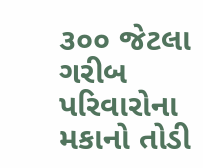૩૦૦ જેટલા ગરીબ પરિવારોના મકાનો તોડી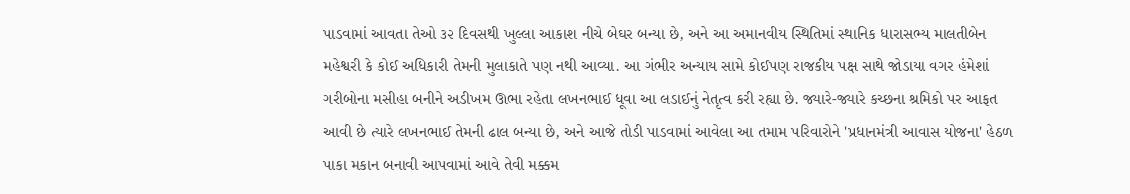પાડવામાં આવતા તેઓ ૩૨ દિવસથી ખુલ્લા આકાશ નીચે બેઘર બન્યા છે, અને આ અમાનવીય સ્થિતિમાં સ્થાનિક ધારાસભ્ય માલતીબેન મહેશ્વરી કે કોઈ અધિકારી તેમની મુલાકાતે પણ નથી આવ્યા. આ ગંભીર અન્યાય સામે કોઈપણ રાજકીય પક્ષ સાથે જોડાયા વગર હંમેશાં ગરીબોના મસીહા બનીને અડીખમ ઊભા રહેતા લખનભાઈ ધૂવા આ લડાઈનું નેતૃત્વ કરી રહ્યા છે. જ્યારે-જ્યારે કચ્છના શ્રમિકો પર આફત આવી છે ત્યારે લખનભાઈ તેમની ઢાલ બન્યા છે, અને આજે તોડી પાડવામાં આવેલા આ તમામ પરિવારોને 'પ્રધાનમંત્રી આવાસ યોજના' હેઠળ પાકા મકાન બનાવી આપવામાં આવે તેવી મક્કમ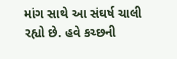માંગ સાથે આ સંઘર્ષ ચાલી રહ્યો છે. હવે કચ્છની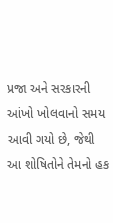પ્રજા અને સરકારની આંખો ખોલવાનો સમય આવી ગયો છે, જેથી આ શોષિતોને તેમનો હક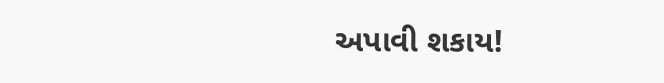અપાવી શકાય!